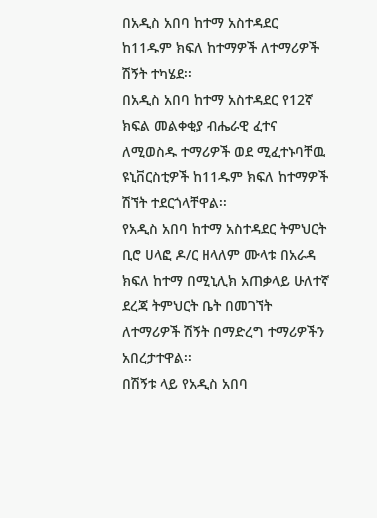በአዲስ አበባ ከተማ አስተዳደር ከ11ዱም ክፍለ ከተማዎች ለተማሪዎች ሽኝት ተካሄደ፡፡
በአዲስ አበባ ከተማ አስተዳደር የ12ኛ ክፍል መልቀቂያ ብሔራዊ ፈተና ለሚወስዱ ተማሪዎች ወደ ሚፈተኑባቸዉ ዩኒቨርስቲዎች ከ11ዱም ክፍለ ከተማዎች ሽኘት ተደርጎላቸዋል፡፡
የአዲስ አበባ ከተማ አስተዳደር ትምህርት ቢሮ ሀላፎ ዶ/ር ዘላለም ሙላቱ በአራዳ ክፍለ ከተማ በሚኒሊክ አጠቃላይ ሁለተኛ ደረጃ ትምህርት ቤት በመገኘት ለተማሪዎች ሽኝት በማድረግ ተማሪዎችን አበረታተዋል፡፡
በሽኝቱ ላይ የአዲስ አበባ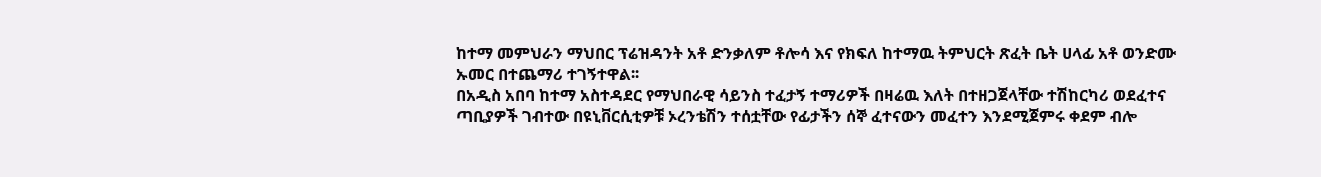ከተማ መምህራን ማህበር ፕሬዝዳንት አቶ ድንቃለም ቶሎሳ እና የክፍለ ከተማዉ ትምህርት ጽፈት ቤት ሀላፊ አቶ ወንድሙ ኡመር በተጨማሪ ተገኝተዋል፡፡
በአዲስ አበባ ከተማ አስተዳደር የማህበራዊ ሳይንስ ተፈታኝ ተማሪዎች በዛሬዉ እለት በተዘጋጀላቸው ተሽከርካሪ ወደፈተና ጣቢያዎች ገብተው በዩኒቨርሲቲዎቹ ኦረንቴሽን ተሰቷቸው የፊታችን ሰኞ ፈተናውን መፈተን እንደሚጀምሩ ቀደም ብሎ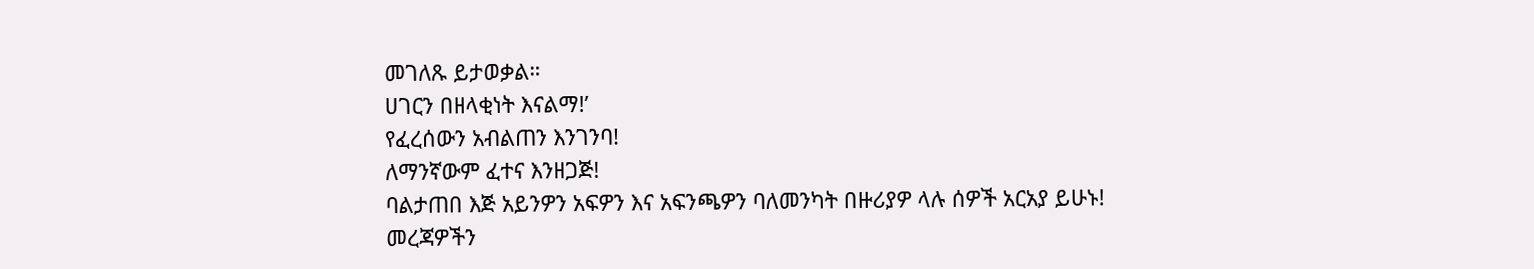መገለጹ ይታወቃል።
ሀገርን በዘላቂነት እናልማ!’
የፈረሰውን አብልጠን እንገንባ!
ለማንኛውም ፈተና እንዘጋጅ!
ባልታጠበ እጅ አይንዎን አፍዎን እና አፍንጫዎን ባለመንካት በዙሪያዎ ላሉ ሰዎች አርአያ ይሁኑ!
መረጃዎችን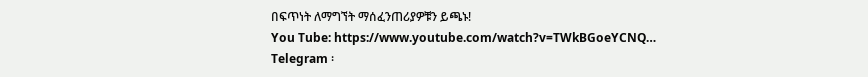በፍጥነት ለማግኘት ማሰፈንጠሪያዎቹን ይጫኑ!
You Tube: https://www.youtube.com/watch?v=TWkBGoeYCNQ…
Telegram ፡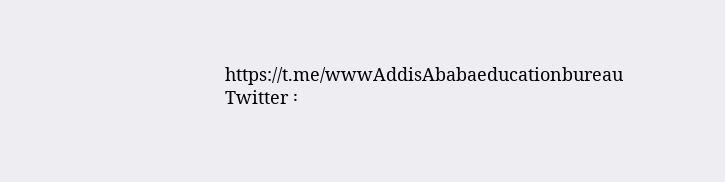https://t.me/wwwAddisAbabaeducationbureau
Twitter ፡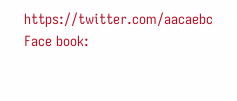https://twitter.com/aacaebc
Face book: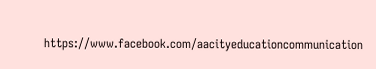https://www.facebook.com/aacityeducationcommunication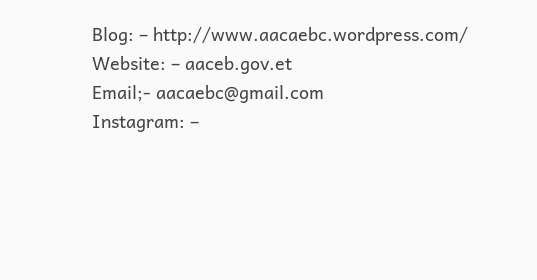Blog: – http://www.aacaebc.wordpress.com/
Website: – aaceb.gov.et
Email;- aacaebc@gmail.com
Instagram: –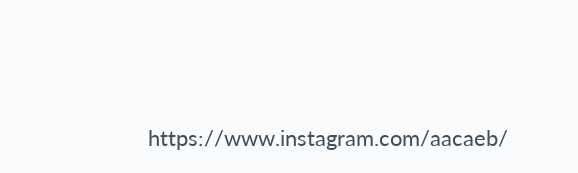https://www.instagram.com/aacaeb/